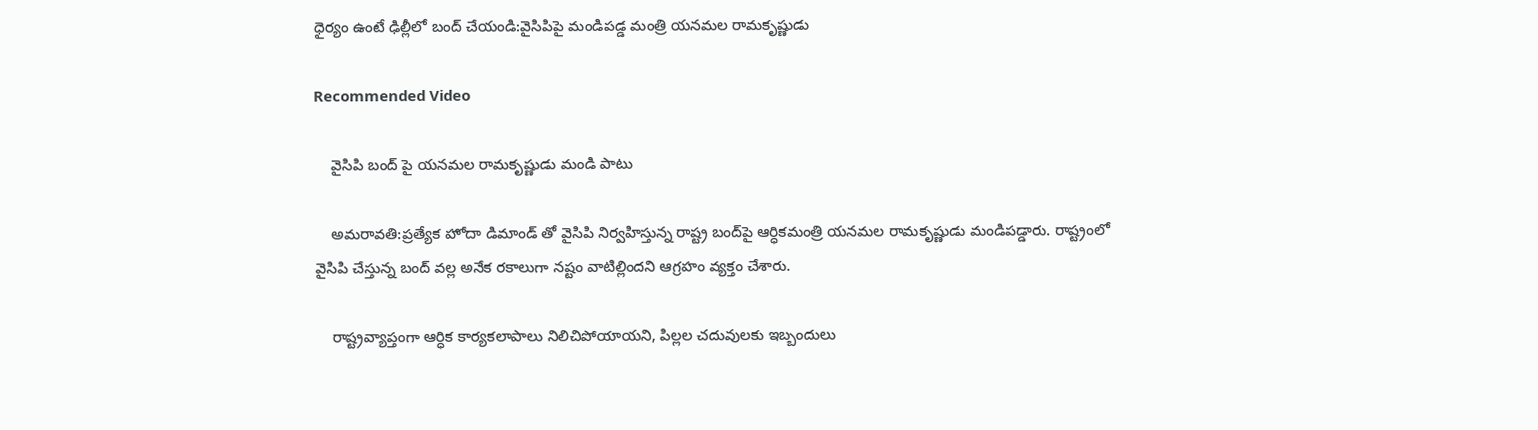ధైర్యం ఉంటే ఢిల్లీలో బంద్‌ చేయండి:వైసిపిపై మండిపడ్డ మంత్రి యనమల రామకృష్ణుడు

Recommended Video

    వైసిపి బంద్‌ పై యనమల రామకృష్ణుడు మండి పాటు

    అమరావతి:ప్రత్యేక హోదా డిమాండ్ తో వైసిపి నిర్వహిస్తున్న రాష్ట్ర బంద్‌పై ఆర్ధికమంత్రి యనమల రామకృష్ణుడు మండిపడ్డారు. రాష్ట్రంలో వైసిపి చేస్తున్న బంద్ వల్ల అనేక రకాలుగా నష్టం వాటిల్లిందని ఆగ్రహం వ్యక్తం చేశారు.

    రాష్ట్రవ్యాప్తంగా ఆర్ధిక కార్యకలాపాలు నిలిచిపోయాయని, పిల్లల చదువులకు ఇబ్బందులు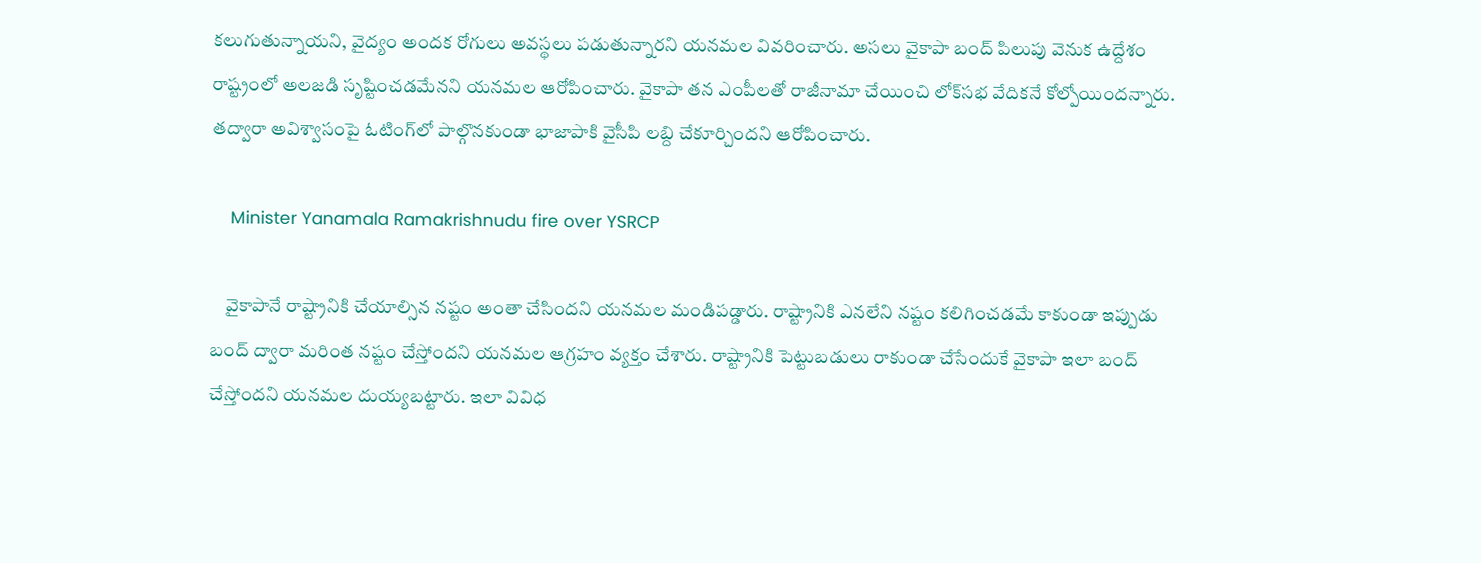కలుగుతున్నాయని, వైద్యం అందక రోగులు అవస్థలు పడుతున్నారని యనమల వివరించారు. అసలు వైకాపా బంద్ పిలుపు వెనుక ఉద్దేశం రాష్ట్రంలో అలజడి సృష్టించడమేనని యనమల ఆరోపించారు. వైకాపా తన ఎంపీలతో రాజీనామా చేయించి లోక్‌సభ వేదికనే కోల్పోయిందన్నారు. తద్వారా అవిశ్వాసంపై ఓటింగ్‌లో పాల్గొనకుండా భాజాపాకి వైసీపి లబ్ది చేకూర్చిందని ఆరోపించారు.

    Minister Yanamala Ramakrishnudu fire over YSRCP

    వైకాపానే రాష్ట్రానికి చేయాల్సిన నష్టం అంతా చేసిందని యనమల మండిపడ్డారు. రాష్ట్రానికి ఎనలేని నష్టం కలిగించడమే కాకుండా ఇప్పుడు బంద్ ద్వారా మరింత నష్టం చేస్తోందని యనమల ఆగ్రహం వ్యక్తం చేశారు. రాష్ట్రానికి పెట్టుబడులు రాకుండా చేసేందుకే వైకాపా ఇలా బంద్ చేస్తోందని యనమల దుయ్యబట్టారు. ఇలా వివిధ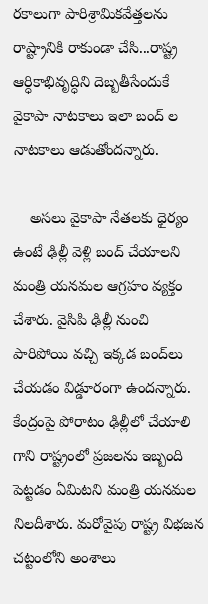రకాలుగా పారిశ్రామికవేత్తలను రాష్ట్రానికి రాకుండా చేసి...రాష్ట్ర ఆర్ధికాభివృద్ధిని దెబ్బతీసేందుకే వైకాపా నాటకాలు ఇలా బంద్ ల నాటకాలు ఆడుతోందన్నారు.

    అసలు వైకాపా నేతలకు ధైర్యం ఉంటే ఢిల్లీ వెళ్లి బంద్ చేయాలని మంత్రి యనమల ఆగ్రహం వ్యక్తం చేశారు. వైసిపి ఢిల్లీ నుంచి పారిపోయి వచ్చి ఇక్కడ బంద్‌లు చేయడం విడ్డూరంగా ఉందన్నారు. కేంద్రంపై పోరాటం ఢిల్లీలో చేయాలి గాని రాష్ట్రంలో ప్రజలను ఇబ్బంది పెట్టడం ఏమిటని మంత్రి యనమల నిలదీశారు. మరోవైపు రాష్ట్ర విభజన చట్టంలోని అంశాలు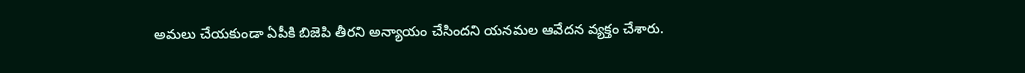అమలు చేయకుండా ఏపీకి బిజెపి తీరని అన్యాయం చేసిందని యనమల ఆవేదన వ్యక్తం చేశారు.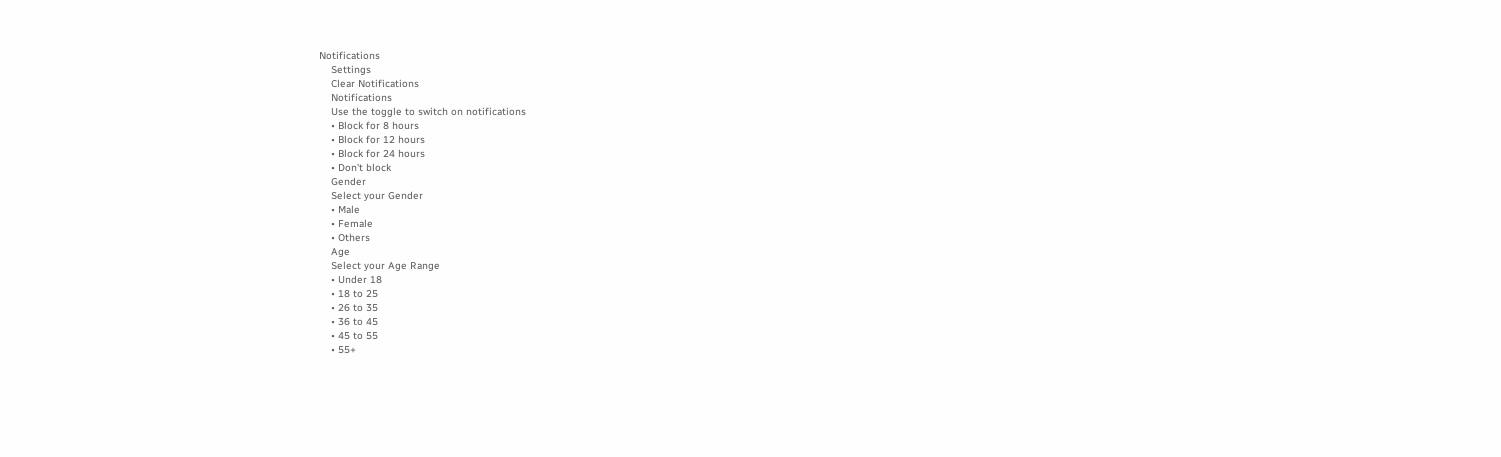Notifications
    Settings
    Clear Notifications
    Notifications
    Use the toggle to switch on notifications
    • Block for 8 hours
    • Block for 12 hours
    • Block for 24 hours
    • Don't block
    Gender
    Select your Gender
    • Male
    • Female
    • Others
    Age
    Select your Age Range
    • Under 18
    • 18 to 25
    • 26 to 35
    • 36 to 45
    • 45 to 55
    • 55+